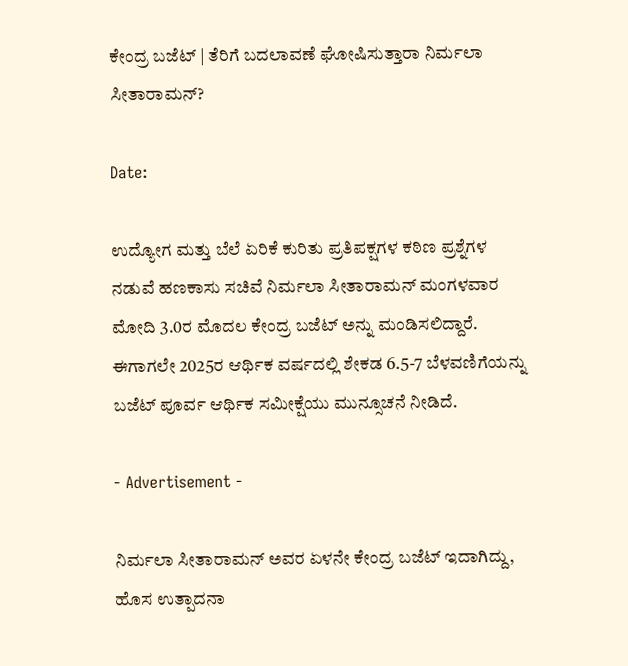ಕೇಂದ್ರ ಬಜೆಟ್ | ತೆರಿಗೆ ಬದಲಾವಣೆ ಘೋಷಿಸುತ್ತಾರಾ ನಿರ್ಮಲಾ ಸೀತಾರಾಮನ್?

Date:

ಉದ್ಯೋಗ ಮತ್ತು ಬೆಲೆ ಏರಿಕೆ ಕುರಿತು ಪ್ರತಿಪಕ್ಷಗಳ ಕಠಿಣ ಪ್ರಶ್ನೆಗಳ ನಡುವೆ ಹಣಕಾಸು ಸಚಿವೆ ನಿರ್ಮಲಾ ಸೀತಾರಾಮನ್ ಮಂಗಳವಾರ ಮೋದಿ 3.0ರ ಮೊದಲ ಕೇಂದ್ರ ಬಜೆಟ್ ಅನ್ನು ಮಂಡಿಸಲಿದ್ದಾರೆ. ಈಗಾಗಲೇ 2025ರ ಆರ್ಥಿಕ ವರ್ಷದಲ್ಲಿ ಶೇಕಡ 6.5-7 ಬೆಳವಣಿಗೆಯನ್ನು ಬಜೆಟ್ ಪೂರ್ವ ಆರ್ಥಿಕ ಸಮೀಕ್ಷೆಯು ಮುನ್ಸೂಚನೆ ನೀಡಿದೆ.

- Advertisement -

ನಿರ್ಮಲಾ ಸೀತಾರಾಮನ್ ಅವರ ಏಳನೇ ಕೇಂದ್ರ ಬಜೆಟ್ ಇದಾಗಿದ್ದು, ಹೊಸ ಉತ್ಪಾದನಾ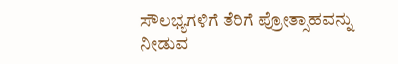ಸೌಲಭ್ಯಗಳಿಗೆ ತೆರಿಗೆ ಪ್ರೋತ್ಸಾಹವನ್ನು ನೀಡುವ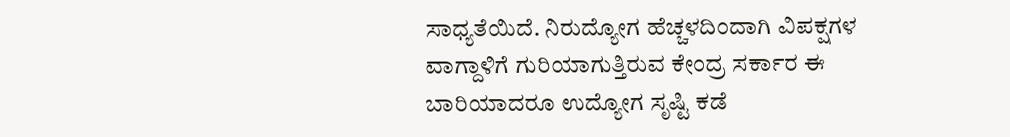ಸಾಧ್ಯತೆಯಿದೆ. ನಿರುದ್ಯೋಗ ಹೆಚ್ಚಳದಿಂದಾಗಿ ವಿಪಕ್ಷಗಳ ವಾಗ್ದಾಳಿಗೆ ಗುರಿಯಾಗುತ್ತಿರುವ ಕೇಂದ್ರ ಸರ್ಕಾರ ಈ ಬಾರಿಯಾದರೂ ಉದ್ಯೋಗ ಸೃಷ್ಟಿ ಕಡೆ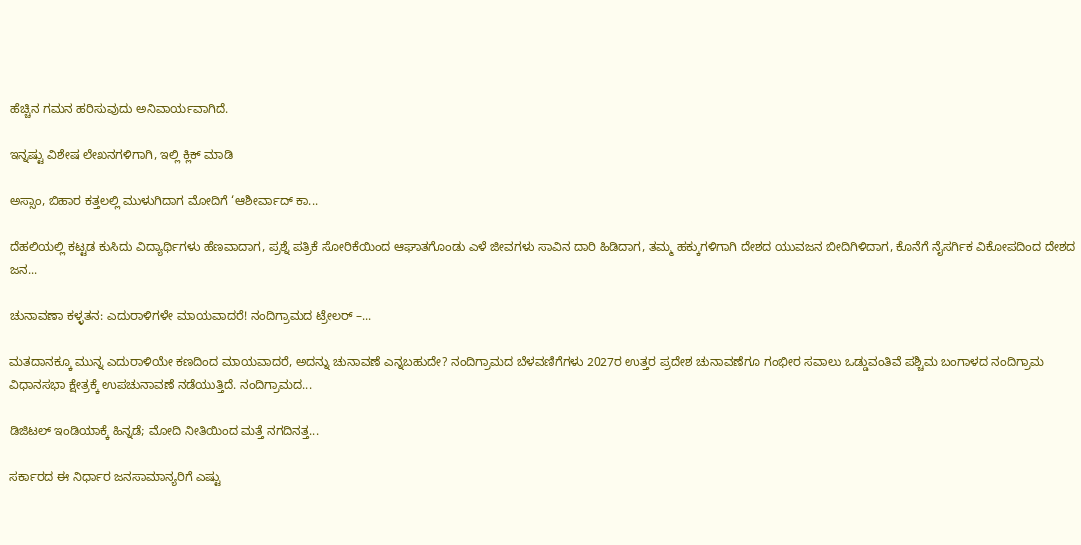ಹೆಚ್ಚಿನ ಗಮನ ಹರಿಸುವುದು ಅನಿವಾರ್ಯವಾಗಿದೆ.

ಇನ್ನಷ್ಟು ವಿಶೇಷ ಲೇಖನಗಳಿಗಾಗಿ, ಇಲ್ಲಿ ಕ್ಲಿಕ್ ಮಾಡಿ

ಅಸ್ಸಾಂ, ಬಿಹಾರ ಕತ್ತಲಲ್ಲಿ ಮುಳುಗಿದಾಗ ಮೋದಿಗೆ ‘ಆಶೀರ್ವಾದ್ ಕಾ...

ದೆಹಲಿಯಲ್ಲಿ ಕಟ್ಟಡ ಕುಸಿದು ವಿದ್ಯಾರ್ಥಿಗಳು ಹೆಣವಾದಾಗ, ಪ್ರಶ್ನೆ ಪತ್ರಿಕೆ ಸೋರಿಕೆಯಿಂದ ಆಘಾತಗೊಂಡು ಎಳೆ ಜೀವಗಳು ಸಾವಿನ ದಾರಿ ಹಿಡಿದಾಗ, ತಮ್ಮ ಹಕ್ಕುಗಳಿಗಾಗಿ ದೇಶದ ಯುವಜನ ಬೀದಿಗಿಳಿದಾಗ, ಕೊನೆಗೆ ನೈಸರ್ಗಿಕ ವಿಕೋಪದಿಂದ ದೇಶದ ಜನ...

ಚುನಾವಣಾ ಕಳ್ಳತನ: ಎದುರಾಳಿಗಳೇ ಮಾಯವಾದರೆ! ನಂದಿಗ್ರಾಮದ ಟ್ರೇಲರ್ –...

ಮತದಾನಕ್ಕೂ ಮುನ್ನ ಎದುರಾಳಿಯೇ ಕಣದಿಂದ ಮಾಯವಾದರೆ, ಅದನ್ನು ಚುನಾವಣೆ ಎನ್ನಬಹುದೇ? ನಂದಿಗ್ರಾಮದ ಬೆಳವಣಿಗೆಗಳು 2027ರ ಉತ್ತರ ಪ್ರದೇಶ ಚುನಾವಣೆಗೂ ಗಂಭೀರ ಸವಾಲು ಒಡ್ಡುವಂತಿವೆ ಪಶ್ಚಿಮ ಬಂಗಾಳದ ನಂದಿಗ್ರಾಮ ವಿಧಾನಸಭಾ ಕ್ಷೇತ್ರಕ್ಕೆ ಉಪಚುನಾವಣೆ ನಡೆಯುತ್ತಿದೆ. ನಂದಿಗ್ರಾಮದ...

ಡಿಜಿಟಲ್ ಇಂಡಿಯಾಕ್ಕೆ ಹಿನ್ನಡೆ; ಮೋದಿ ನೀತಿಯಿಂದ ಮತ್ತೆ ನಗದಿನತ್ತ...

ಸರ್ಕಾರದ ಈ ನಿರ್ಧಾರ ಜನಸಾಮಾನ್ಯರಿಗೆ ಎಷ್ಟು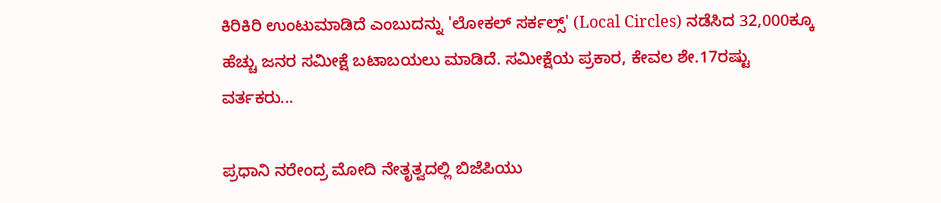ಕಿರಿಕಿರಿ ಉಂಟುಮಾಡಿದೆ ಎಂಬುದನ್ನು 'ಲೋಕಲ್ ಸರ್ಕಲ್ಸ್' (Local Circles) ನಡೆಸಿದ 32,000ಕ್ಕೂ ಹೆಚ್ಚು ಜನರ ಸಮೀಕ್ಷೆ ಬಟಾಬಯಲು ಮಾಡಿದೆ. ಸಮೀಕ್ಷೆಯ ಪ್ರಕಾರ, ಕೇವಲ ಶೇ.17ರಷ್ಟು ವರ್ತಕರು...

ಪ್ರಧಾನಿ ನರೇಂದ್ರ ಮೋದಿ ನೇತೃತ್ವದಲ್ಲಿ ಬಿಜೆಪಿಯು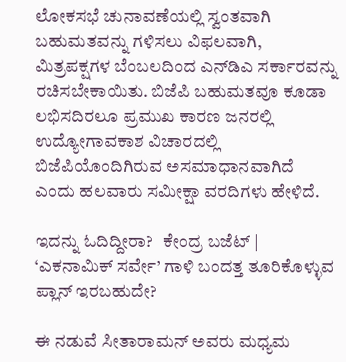ಲೋಕಸಭೆ ಚುನಾವಣೆಯಲ್ಲಿ ಸ್ವಂತವಾಗಿ ಬಹುಮತವನ್ನು ಗಳಿಸಲು ವಿಫಲವಾಗಿ, ಮಿತ್ರಪಕ್ಷಗಳ ಬೆಂಬಲದಿಂದ ಎನ್‌ಡಿಎ ಸರ್ಕಾರವನ್ನು ರಚಿಸಬೇಕಾಯಿತು. ಬಿಜೆಪಿ ಬಹುಮತವೂ ಕೂಡಾ ಲಭಿಸದಿರಲೂ ಪ್ರಮುಖ ಕಾರಣ ಜನರಲ್ಲಿ ಉದ್ಯೋಗಾವಕಾಶ ವಿಚಾರದಲ್ಲಿ ಬಿಜೆಪಿಯೊಂದಿಗಿರುವ ಅಸಮಾಧಾನವಾಗಿದೆ ಎಂದು ಹಲವಾರು ಸಮೀಕ್ಷಾ ವರದಿಗಳು ಹೇಳಿದೆ.

ಇದನ್ನು ಓದಿದ್ದೀರಾ?   ಕೇಂದ್ರ ಬಜೆಟ್ | ‘ಎಕನಾಮಿಕ್ ಸರ್ವೇ’ ಗಾಳಿ ಬಂದತ್ತ ತೂರಿಕೊಳ್ಳುವ ಪ್ಲಾನ್ ಇರಬಹುದೇ?

ಈ ನಡುವೆ ಸೀತಾರಾಮನ್ ಅವರು ಮಧ್ಯಮ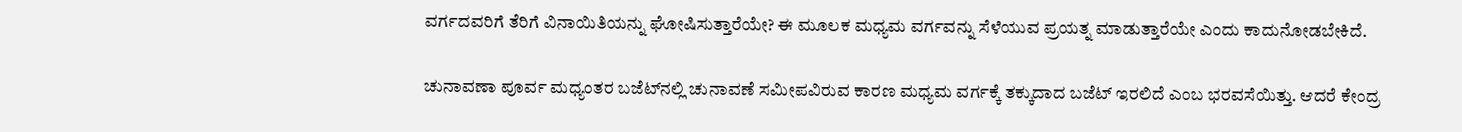ವರ್ಗದವರಿಗೆ ತೆರಿಗೆ ವಿನಾಯಿತಿಯನ್ನು ಘೋಷಿಸುತ್ತಾರೆಯೇ? ಈ ಮೂಲಕ ಮಧ್ಯಮ ವರ್ಗವನ್ನು ಸೆಳೆಯುವ ಪ್ರಯತ್ನ ಮಾಡುತ್ತಾರೆಯೇ ಎಂದು ಕಾದುನೋಡಬೇಕಿದೆ.

ಚುನಾವಣಾ ಪೂರ್ವ ಮಧ್ಯಂತರ ಬಜೆಟ್‌ನಲ್ಲಿ ಚುನಾವಣೆ ಸಮೀಪವಿರುವ ಕಾರಣ ಮಧ್ಯಮ ವರ್ಗಕ್ಕೆ ತಕ್ಕುದಾದ ಬಜೆಟ್ ಇರಲಿದೆ ಎಂಬ ಭರವಸೆಯಿತ್ತು. ಆದರೆ ಕೇಂದ್ರ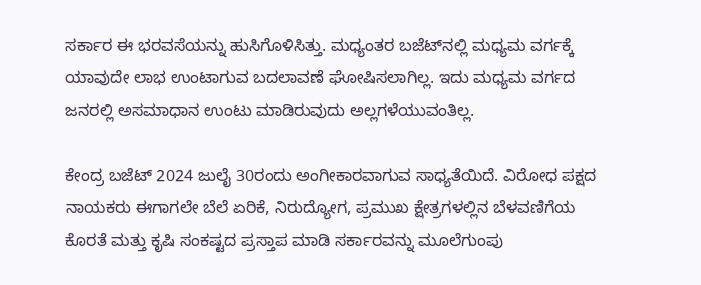ಸರ್ಕಾರ ಈ ಭರವಸೆಯನ್ನು ಹುಸಿಗೊಳಿಸಿತ್ತು. ಮಧ್ಯಂತರ ಬಜೆಟ್‌ನಲ್ಲಿ ಮಧ್ಯಮ ವರ್ಗಕ್ಕೆ ಯಾವುದೇ ಲಾಭ ಉಂಟಾಗುವ ಬದಲಾವಣೆ ಘೋಷಿಸಲಾಗಿಲ್ಲ. ಇದು ಮಧ್ಯಮ ವರ್ಗದ ಜನರಲ್ಲಿ ಅಸಮಾಧಾನ ಉಂಟು ಮಾಡಿರುವುದು ಅಲ್ಲಗಳೆಯುವಂತಿಲ್ಲ.

ಕೇಂದ್ರ ಬಜೆಟ್ 2024 ಜುಲೈ 30ರಂದು ಅಂಗೀಕಾರವಾಗುವ ಸಾಧ್ಯತೆಯಿದೆ. ವಿರೋಧ ಪಕ್ಷದ ನಾಯಕರು ಈಗಾಗಲೇ ಬೆಲೆ ಏರಿಕೆ, ನಿರುದ್ಯೋಗ, ಪ್ರಮುಖ ಕ್ಷೇತ್ರಗಳಲ್ಲಿನ ಬೆಳವಣಿಗೆಯ ಕೊರತೆ ಮತ್ತು ಕೃಷಿ ಸಂಕಷ್ಟದ ಪ್ರಸ್ತಾಪ ಮಾಡಿ ಸರ್ಕಾರವನ್ನು ಮೂಲೆಗುಂಪು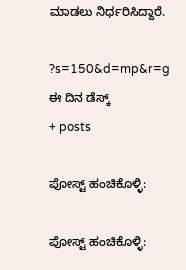ಮಾಡಲು ನಿರ್ಧರಿಸಿದ್ದಾರೆ.

?s=150&d=mp&r=g
ಈ ದಿನ ಡೆಸ್ಕ್
+ posts

ಪೋಸ್ಟ್ ಹಂಚಿಕೊಳ್ಳಿ:

ಪೋಸ್ಟ್ ಹಂಚಿಕೊಳ್ಳಿ: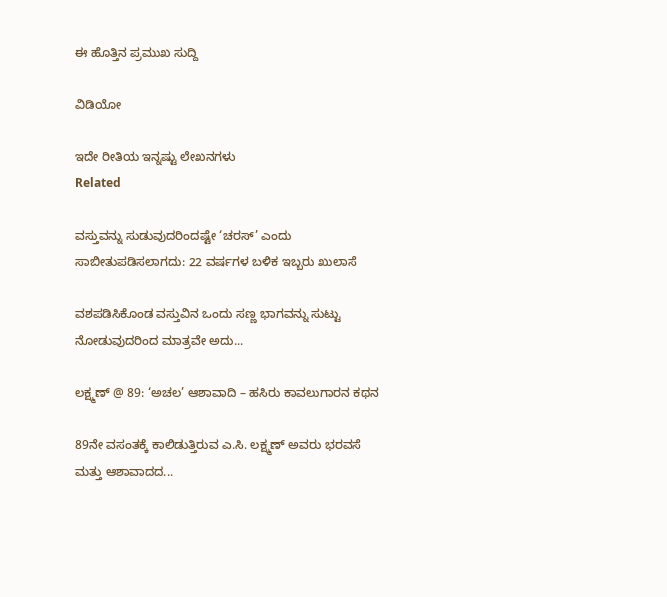ಈ ಹೊತ್ತಿನ ಪ್ರಮುಖ ಸುದ್ದಿ

ವಿಡಿಯೋ

ಇದೇ ರೀತಿಯ ಇನ್ನಷ್ಟು ಲೇಖನಗಳು
Related

ವಸ್ತುವನ್ನು ಸುಡುವುದರಿಂದಷ್ಟೇ ‘ಚರಸ್’ ಎಂದು ಸಾಬೀತುಪಡಿಸಲಾಗದು: 22 ವರ್ಷಗಳ ಬಳಿಕ ಇಬ್ಬರು ಖುಲಾಸೆ

ವಶಪಡಿಸಿಕೊಂಡ ವಸ್ತುವಿನ ಒಂದು ಸಣ್ಣ ಭಾಗವನ್ನು ಸುಟ್ಟು ನೋಡುವುದರಿಂದ ಮಾತ್ರವೇ ಅದು...

ಲಕ್ಷ್ಮಣ್ @ 89: ‘ಅಚಲ’ ಆಶಾವಾದಿ – ಹಸಿರು ಕಾವಲುಗಾರನ ಕಥನ

89ನೇ ವಸಂತಕ್ಕೆ ಕಾಲಿಡುತ್ತಿರುವ ಎ.ಸಿ. ಲಕ್ಷ್ಮಣ್ ಅವರು ಭರವಸೆ ಮತ್ತು ಆಶಾವಾದದ...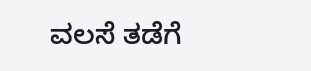ವಲಸೆ ತಡೆಗೆ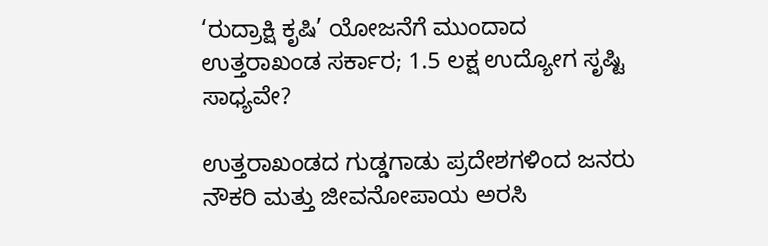‘ರುದ್ರಾಕ್ಷಿ ಕೃಷಿ’ ಯೋಜನೆಗೆ ಮುಂದಾದ ಉತ್ತರಾಖಂಡ ಸರ್ಕಾರ; 1.5 ಲಕ್ಷ ಉದ್ಯೋಗ ಸೃಷ್ಟಿ ಸಾಧ್ಯವೇ?

ಉತ್ತರಾಖಂಡದ ಗುಡ್ಡಗಾಡು ಪ್ರದೇಶಗಳಿಂದ ಜನರು ನೌಕರಿ ಮತ್ತು ಜೀವನೋಪಾಯ ಅರಸಿ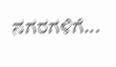ನಗರಗಳಿಗೆ...